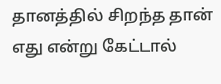தானத்தில் சிறந்த தான் எது என்று கேட்டால்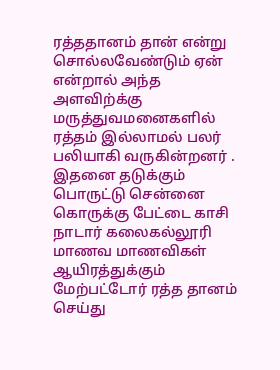ரத்ததானம் தான் என்று சொல்லவேண்டும் ஏன் என்றால் அந்த அளவிற்க்கு மருத்துவமனைகளில் ரத்தம் இல்லாமல் பலர் பலியாகி வருகின்றனர் . இதனை தடுக்கும் பொருட்டு சென்னை கொருக்கு பேட்டை காசி நாடார் கலைகல்லூரி மாணவ மாணவிகள் ஆயிரத்துக்கும் மேற்பட்டோர் ரத்த தானம் செய்து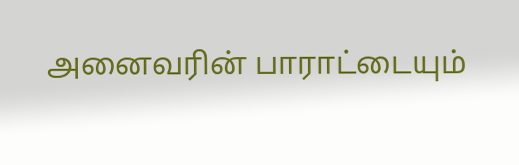அனைவரின் பாராட்டையும்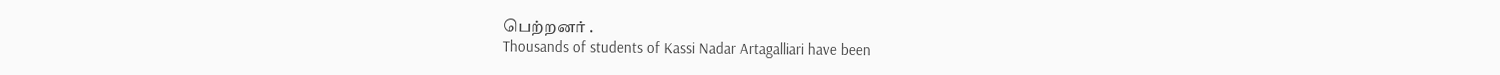பெற்றனர் .
Thousands of students of Kassi Nadar Artagalliari have been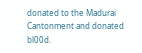donated to the Madurai Cantonment and donated bl00d.